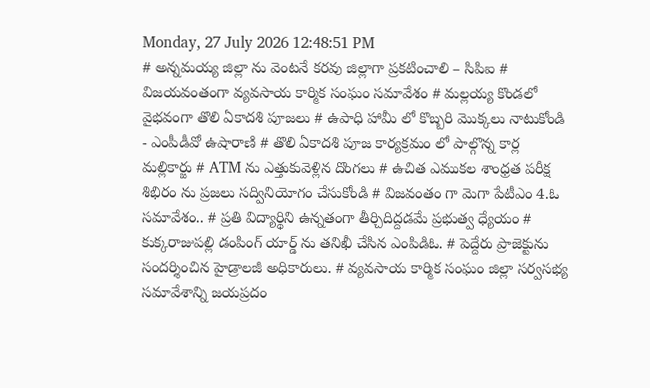Monday, 27 July 2026 12:48:51 PM
# అన్నమయ్య జిల్లా ను వెంటనే కరవు జిల్లాగా ప్రకటించాలి – సిపిఐ # విజయవంతంగా వ్యవసాయ కార్మిక సంఘం సమావేశం # మల్లయ్య కొండలో వైభవంగా తొలి ఏకాదశి పూజలు # ఉపాధి హామీ లో కొబ్బరి మొక్కలు నాటుకోండి - ఎంపీడీవో ఉషారాణి # తొలి ఏకాదశి పూజ కార్యక్రమం లో పాల్గొన్న కార్ల మల్లికార్జు # ATM ను ఎత్తుకువెళ్లిన దొంగలు # ఉచిత ఎముకల శాంధ్రత పరీక్ష శిభిరం ను ప్రజలు సద్వినియోగం చేసుకోండి # విజవంతం గా మెగా పేటీఎం 4.ఓ సమావేశం.. # ప్రతి విద్యార్థిని ఉన్నతంగా తీర్చిదిద్దడమే ప్రభుత్వ ధ్యేయం # కుక్కరాజుపల్లి డంపింగ్ యార్డ్ ను తనిఖీ చేసిన ఎంపిడిఓ. # పెద్దేరు ప్రాజెక్టును సందర్శించిన హైడ్రాలజీ అధికారులు. # వ్యవసాయ కార్మిక సంఘం జిల్లా సర్వసభ్య సమావేశాన్ని జయప్రదం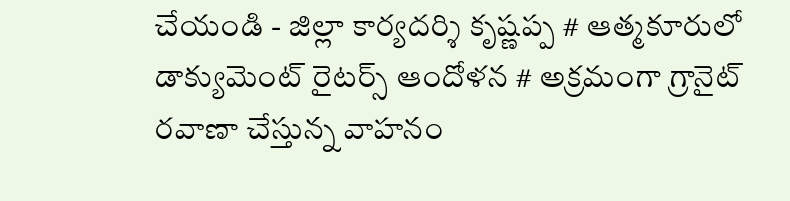చేయండి - జిల్లా కార్యదర్శి కృష్ణప్ప # ఆత్మకూరులో డాక్యుమెంట్ రైటర్స్ ఆందోళన # అక్రమంగా గ్రానైట్ రవాణా చేస్తున్న వాహనం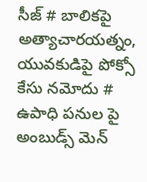సీజ్ # బాలికపై అత్యాచారయత్నం, యువకుడిపై పోక్సో కేసు నమోదు # ఉపాధి పనుల పై అంబుడ్స్ మెన్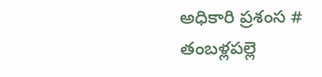అధికారి ప్రశంస # తంబళ్లపల్లె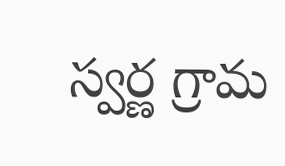స్వర్ణ గ్రామ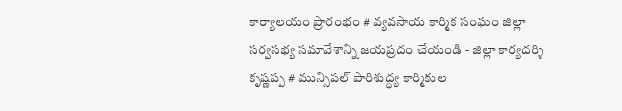కార్యాలయం ప్రారంభం # వ్యవసాయ కార్మిక సంఘం జిల్లా సర్వసభ్య సమావేశాన్ని జయప్రదం చేయండి - జిల్లా కార్యదర్శి కృష్ణప్ప # మున్సిపల్ పారిశుద్ధ్య కార్మికుల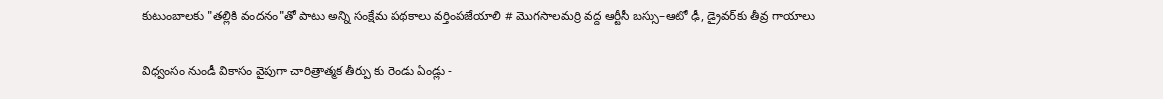కుటుంబాలకు "తల్లికి వందనం"తో పాటు అన్ని సంక్షేమ పథకాలు వర్తింపజేయాలి # మొగసాలమర్రి వద్ద ఆర్టీసీ బస్సు–ఆటో ఢీ, డ్రైవర్‌కు తీవ్ర గాయాలు

విధ్వంసం నుండీ వికాసం వైపుగా చారిత్రాత్మక తీర్పు కు రెండు ఏండ్లు -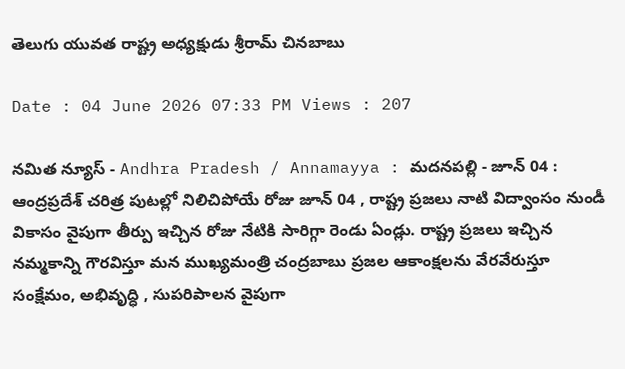తెలుగు యువత రాష్ట్ర అధ్యక్షుడు శ్రీరామ్ చినబాబు

Date : 04 June 2026 07:33 PM Views : 207

నమిత న్యూస్ - Andhra Pradesh / Annamayya : మదనపల్లి - జూన్ 04 : ఆంద్రప్రదేశ్ చరిత్ర పుటల్లో నిలిచిపోయే రోజు జూన్ 04 , రాష్ట్ర ప్రజలు నాటి విద్వాంసం నుండీ వికాసం వైపుగా తీర్పు ఇచ్చిన రోజు నేటికి సారిగ్గా రెండు ఏండ్లు. రాష్ట్ర ప్రజలు ఇచ్చిన నమ్మకాన్ని గౌరవిస్తూ మన ముఖ్యమంత్రి చంద్రబాబు ప్రజల ఆకాంక్షలను వేరవేరుస్తూ సంక్షేమం, అభివృద్ధి , సుపరిపాలన వైపుగా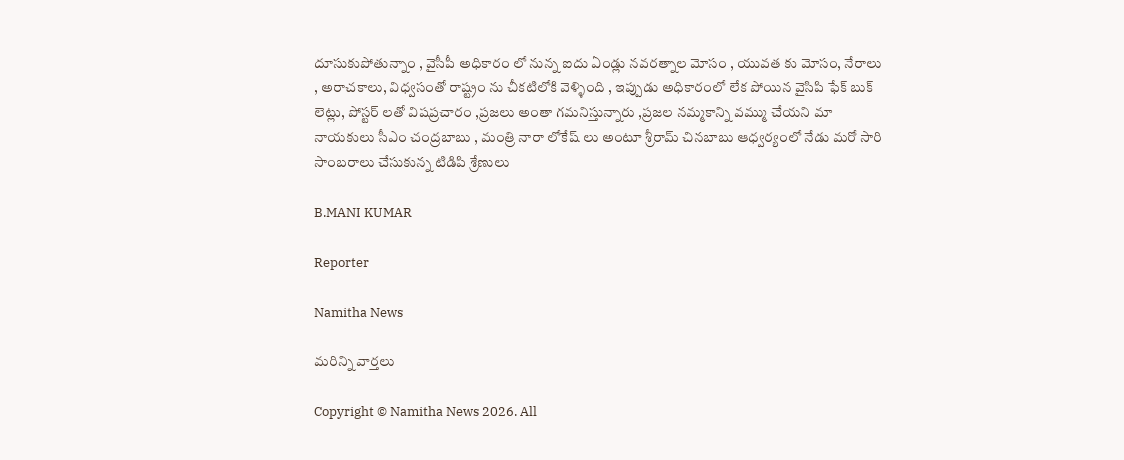దూసుకుపోతున్నాం , వైసీపీ అధికారం లో నున్న ఐదు ఏండ్లు నవరత్నాల మోసం , యువత కు మోసం, నేరాలు , అరాచకాలు, విధ్వసంతో రాష్ట్రం ను చీకటిలోకి వెళ్ళింది , ఇప్పుడు అధికారంలో లేక పోయిన వైసిపి ఫేక్ బుక్ లెట్లు, పోస్టర్ లతో విషప్రచారం ,ప్రజలు అంతా గమనిస్తున్నారు ,ప్రజల నమ్మకాన్ని వమ్ము చేయని మా నాయకులు సీఎం చంద్రబాబు , మంత్రి నారా లోకేష్ లు అంటూ శ్రీరామ్ చినబాబు ఆధ్వర్యంలో నేడు మరో సారి సాంబరాలు చేసుకున్న టిడిపి శ్రేణులు

B.MANI KUMAR

Reporter

Namitha News

మరిన్ని వార్తలు

Copyright © Namitha News 2026. All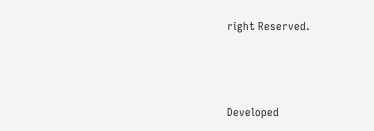right Reserved.



Developed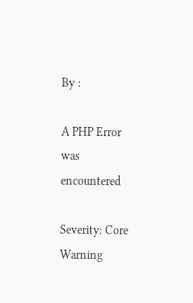By :

A PHP Error was encountered

Severity: Core Warning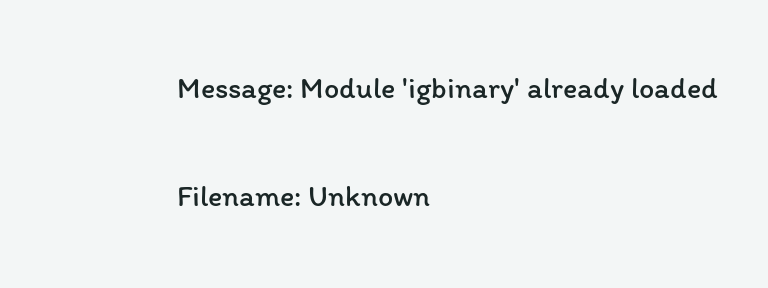Message: Module 'igbinary' already loaded

Filename: Unknown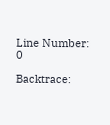Line Number: 0

Backtrace: